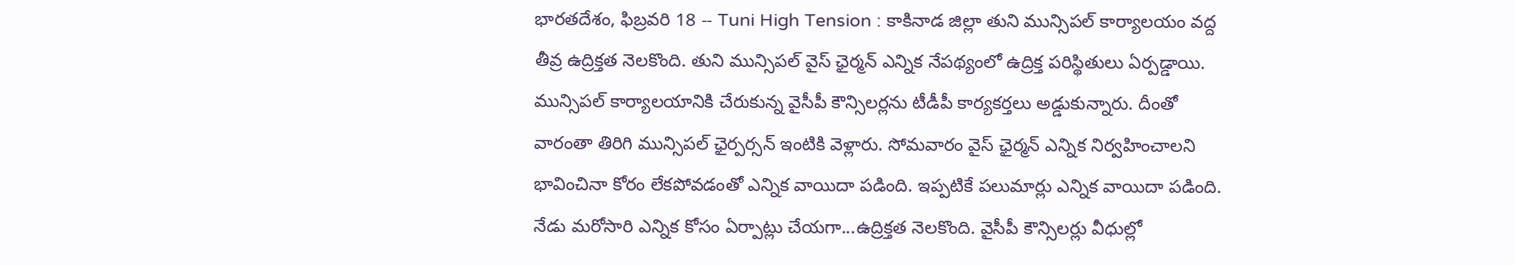భారతదేశం, ఫిబ్రవరి 18 -- Tuni High Tension : కాకినాడ జిల్లా తుని మున్సిపల్ కార్యాలయం వద్ద తీవ్ర ఉద్రిక్తత నెలకొంది. తుని మున్సిపల్ వైస్ ఛైర్మన్ ఎన్నిక నేపథ్యంలో ఉద్రిక్త పరిస్థితులు ఏర్పడ్డాయి. మున్సిపల్ కార్యాలయానికి చేరుకున్న వైసీపీ కౌన్సిలర్లను టీడీపీ కార్యకర్తలు అడ్డుకున్నారు. దీంతో వారంతా తిరిగి మున్సిపల్ ఛైర్పర్సన్ ఇంటికి వెళ్లారు. సోమవారం వైస్ ఛైర్మన్ ఎన్నిక నిర్వహించాలని భావించినా కోరం లేకపోవడంతో ఎన్నిక వాయిదా పడింది. ఇప్పటికే పలుమార్లు ఎన్నిక వాయిదా పడింది. నేడు మరోసారి ఎన్నిక కోసం ఏర్పాట్లు చేయగా...ఉద్రిక్తత నెలకొంది. వైసీపీ కౌన్సిలర్లు వీధుల్లో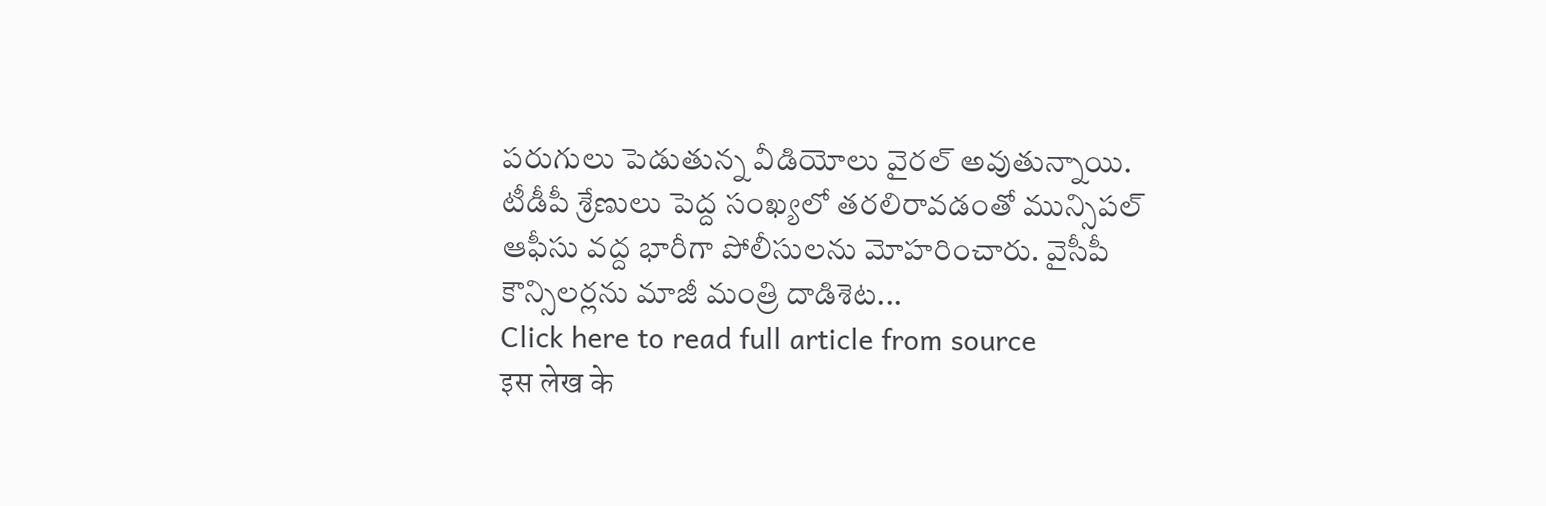పరుగులు పెడుతున్న వీడియోలు వైరల్ అవుతున్నాయి.
టీడీపీ శ్రేణులు పెద్ద సంఖ్యలో తరలిరావడంతో మున్సిపల్ ఆఫీసు వద్ద భారీగా పోలీసులను మోహరించారు. వైసీపీ కౌన్సిలర్లను మాజీ మంత్రి దాడిశెట...
Click here to read full article from source
इस लेख के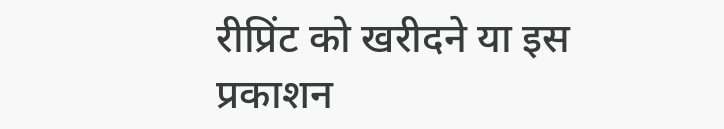रीप्रिंट को खरीदने या इस प्रकाशन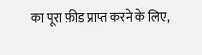का पूरा फ़ीड प्राप्त करने के लिए,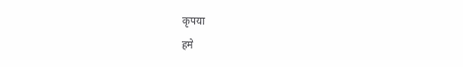कृपया
हमे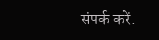संपर्क करें.